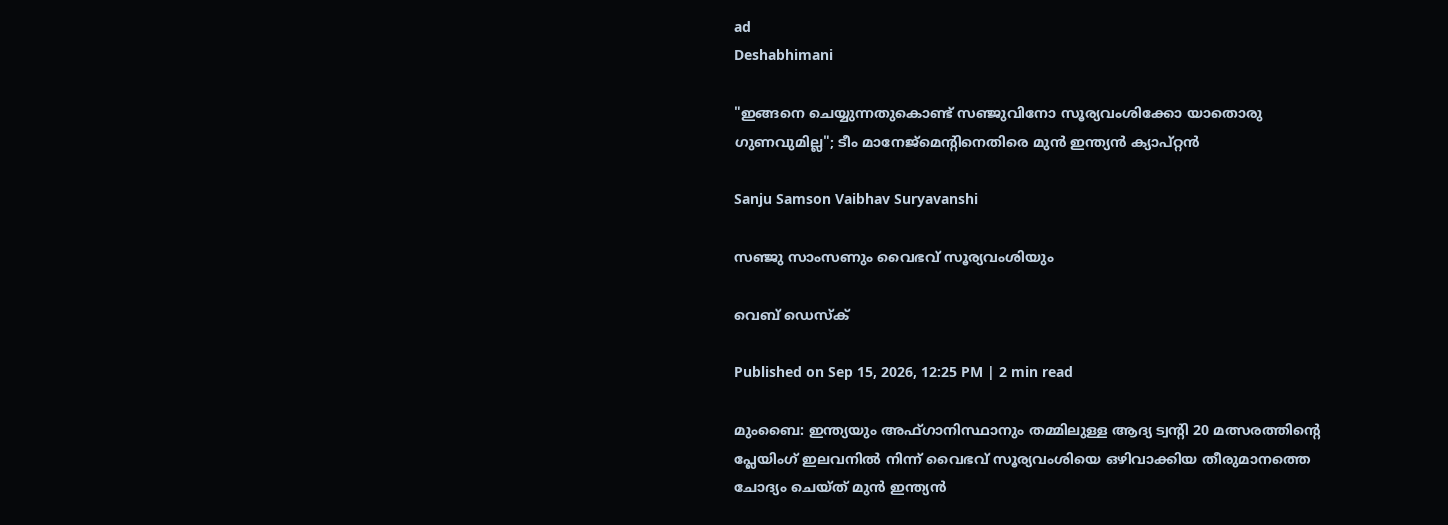ad
Deshabhimani

"ഇങ്ങനെ ചെയ്യുന്നതുകൊണ്ട് സഞ്ജുവിനോ സൂര്യവംശിക്കോ യാതൊരു ഗുണവുമില്ല"; ടീം മാനേജ്മെന്റിനെതിരെ മുൻ ഇന്ത്യൻ ക്യാപ്റ്റൻ

Sanju Samson Vaibhav Suryavanshi

സഞ്ജു സാംസണും വൈഭവ് സൂര്യവംശിയും

വെബ് ഡെസ്ക്

Published on Sep 15, 2026, 12:25 PM | 2 min read

മുംബൈ: ഇന്ത്യയും അഫ്ഗാനിസ്ഥാനും തമ്മിലുള്ള ആദ്യ ട്വന്റി 20 മത്സരത്തിന്റെ പ്ലേയിംഗ് ഇലവനിൽ നിന്ന് വൈഭവ് സൂര്യവംശിയെ ഒഴിവാക്കിയ തീരുമാനത്തെ ചോദ്യം ചെയ്ത് മുൻ ഇന്ത്യൻ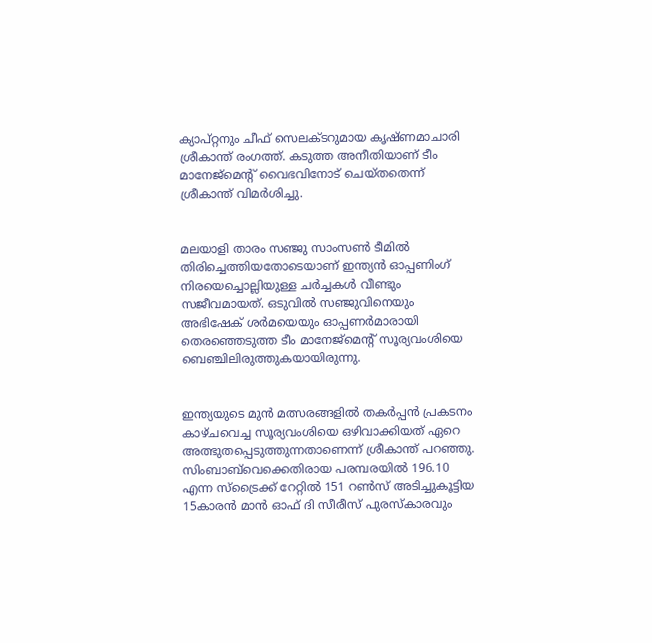ക്യാപ്റ്റനും ചീഫ് സെലക്ടറുമായ കൃഷ്ണമാചാരി ശ്രീകാന്ത് രംഗത്ത്. കടുത്ത അനീതിയാണ് ടീം മാനേജ്മെന്റ് വൈഭവിനോട് ചെയ്തതെന്ന് ശ്രീകാന്ത് വിമർശിച്ചു.


മലയാളി താരം സഞ്ജു സാംസൺ ടീമിൽ തിരിച്ചെത്തിയതോടെയാണ് ഇന്ത്യൻ ഓപ്പണിംഗ് നിരയെച്ചൊല്ലിയുള്ള ചർച്ചകൾ വീണ്ടും സജീവമായത്. ഒടുവിൽ സഞ്ജുവിനെയും അഭിഷേക് ശർമയെയും ഓപ്പണർമാരായി തെരഞ്ഞെടുത്ത ടീം മാനേജ്മെന്റ് സൂര്യവംശിയെ ബെഞ്ചിലിരുത്തുകയായിരുന്നു.


ഇന്ത്യയുടെ മുൻ മത്സരങ്ങളിൽ തകർപ്പൻ പ്രകടനം കാഴ്ചവെച്ച സൂര്യവംശിയെ ഒഴിവാക്കിയത് ഏറെ അത്ഭുതപ്പെടുത്തുന്നതാണെന്ന് ശ്രീകാന്ത് പറഞ്ഞു. സിംബാബ്‌വെക്കെതിരായ പരമ്പരയിൽ 196.10 എന്ന സ്ട്രൈക്ക് റേറ്റിൽ 151 റൺസ് അടിച്ചുകൂട്ടിയ 15കാരൻ മാൻ ഓഫ് ദി സീരീസ് പുരസ്കാരവും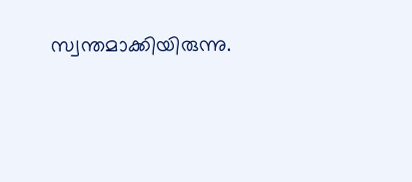സ്വന്തമാക്കിയിരുന്നു.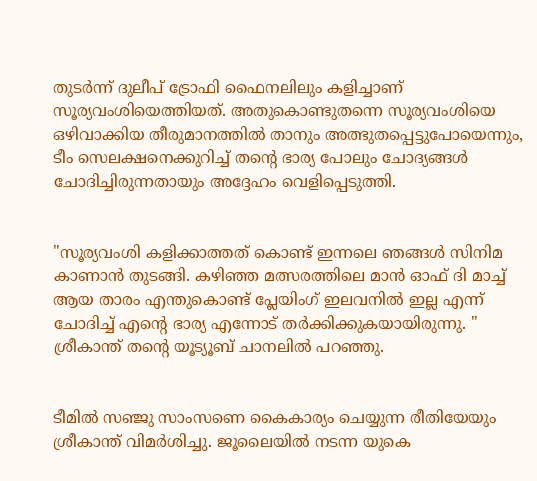തുടർന്ന് ദുലീപ് ട്രോഫി ഫൈനലിലും കളിച്ചാണ് സൂര്യവംശിയെത്തിയത്. അതുകൊണ്ടുതന്നെ സൂര്യവംശിയെ ഒഴിവാക്കിയ തീരുമാനത്തിൽ താനും അത്ഭുതപ്പെട്ടുപോയെന്നും, ടീം സെലക്ഷനെക്കുറിച്ച് തന്റെ ഭാര്യ പോലും ചോദ്യങ്ങൾ ചോദിച്ചിരുന്നതായും അദ്ദേഹം വെളിപ്പെടുത്തി.


"സൂര്യവംശി കളിക്കാത്തത് കൊണ്ട് ഇന്നലെ ഞങ്ങൾ സിനിമ കാണാൻ തുടങ്ങി. കഴിഞ്ഞ മത്സരത്തിലെ മാൻ ഓഫ് ദി മാച്ച് ആയ താരം എന്തുകൊണ്ട് പ്ലേയിംഗ് ഇലവനിൽ ഇല്ല എന്ന് ചോദിച്ച് എന്റെ ഭാര്യ എന്നോട് തർക്കിക്കുകയായിരുന്നു. " ശ്രീകാന്ത് തന്റെ യൂട്യൂബ് ചാനലിൽ പറഞ്ഞു.


ടീമിൽ സഞ്ജു സാംസണെ കൈകാര്യം ചെയ്യുന്ന രീതിയേയും ശ്രീകാന്ത് വിമർശിച്ചു. ജൂലൈയിൽ നടന്ന യുകെ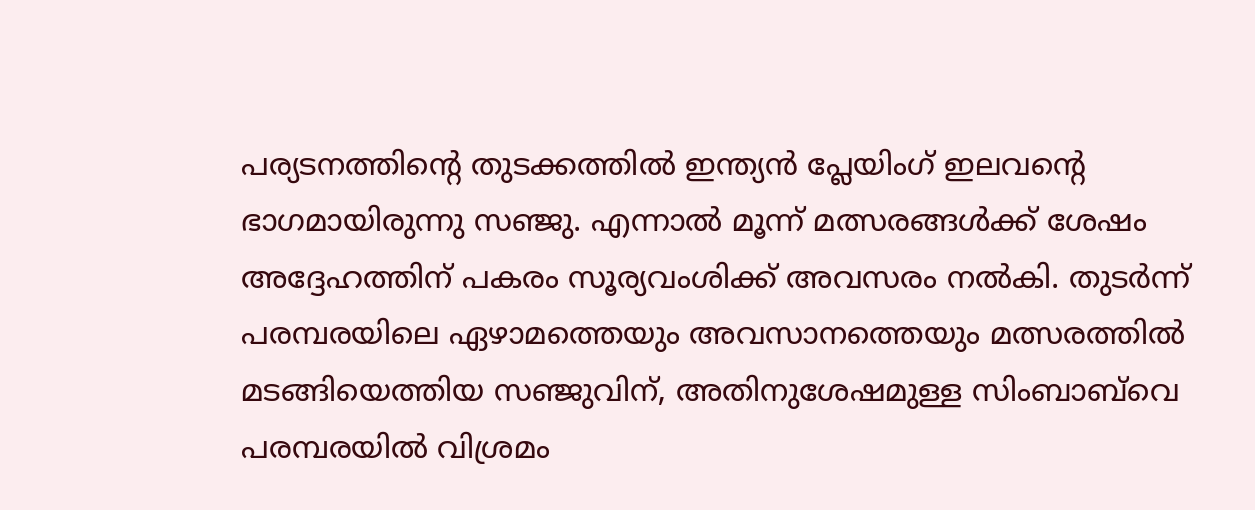പര്യടനത്തിന്റെ തുടക്കത്തിൽ ഇന്ത്യൻ പ്ലേയിംഗ് ഇലവന്റെ ഭാഗമായിരുന്നു സഞ്ജു. എന്നാൽ മൂന്ന് മത്സരങ്ങൾക്ക് ശേഷം അദ്ദേഹത്തിന് പകരം സൂര്യവംശിക്ക് അവസരം നൽകി. തുടർന്ന് പരമ്പരയിലെ ഏഴാമത്തെയും അവസാനത്തെയും മത്സരത്തിൽ മടങ്ങിയെത്തിയ സഞ്ജുവിന്, അതിനുശേഷമുള്ള സിംബാബ്‌വെ പരമ്പരയിൽ വിശ്രമം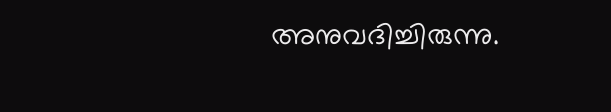അനുവദിച്ചിരുന്നു.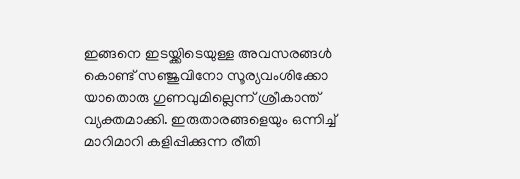ഇങ്ങനെ ഇടയ്ക്കിടെയുള്ള അവസരങ്ങൾ കൊണ്ട് സഞ്ജുവിനോ സൂര്യവംശിക്കോ യാതൊരു ഗുണവുമില്ലെന്ന് ശ്രീകാന്ത് വ്യക്തമാക്കി. ഇരുതാരങ്ങളെയും ഒന്നിച്ച് മാറിമാറി കളിപ്പിക്കുന്ന രീതി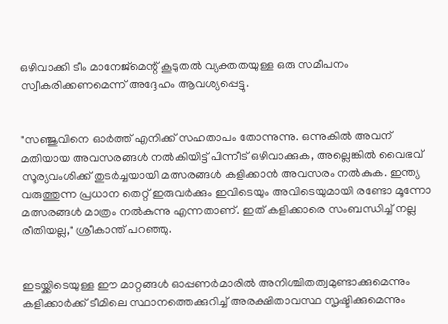ഒഴിവാക്കി ടീം മാനേജ്മെന്റ് കൂടുതൽ വ്യക്തതയുള്ള ഒരു സമീപനം സ്വീകരിക്കണമെന്ന് അദ്ദേഹം ആവശ്യപ്പെട്ടു.


"സഞ്ജുവിനെ ഓർത്ത് എനിക്ക് സഹതാപം തോന്നുന്നു. ഒന്നുകിൽ അവന് മതിയായ അവസരങ്ങൾ നൽകിയിട്ട് പിന്നീട് ഒഴിവാക്കുക, അല്ലെങ്കിൽ വൈഭവ് സൂര്യവംശിക്ക് തുടർച്ചയായി മത്സരങ്ങൾ കളിക്കാൻ അവസരം നൽകുക. ഇന്ത്യ വരുത്തുന്ന പ്രധാന തെറ്റ് ഇരുവർക്കും ഇവിടെയും അവിടെയുമായി രണ്ടോ മൂന്നോ മത്സരങ്ങൾ മാത്രം നൽകുന്നു എന്നതാണ്. ഇത് കളിക്കാരെ സംബന്ധിച്ച് നല്ല രീതിയല്ല," ശ്രീകാന്ത് പറഞ്ഞു.


ഇടയ്ക്കിടെയുള്ള ഈ മാറ്റങ്ങൾ ഓപ്പണർമാരിൽ അനിശ്ചിതത്വമുണ്ടാക്കുമെന്നും കളിക്കാർക്ക് ടീമിലെ സ്ഥാനത്തെക്കുറിച്ച് അരക്ഷിതാവസ്ഥ സൃഷ്ടിക്കുമെന്നും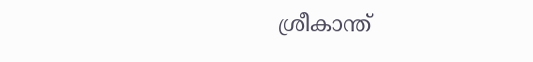ശ്രീകാന്ത്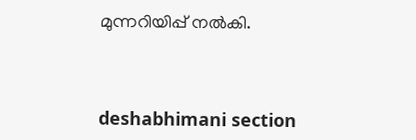മുന്നറിയിപ്പ് നൽകി.



deshabhimani section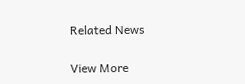Related News

View More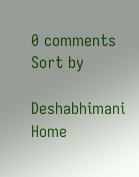0 comments
Sort by

Deshabhimani
Home